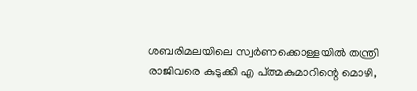ശബരിമലയിലെ സ്വര്‍ണക്കൊള്ളയില്‍ തന്ത്രി രാജിവരെ കുടുക്കി എ പ്ത്മകുമാറിന്റെ മൊഴി,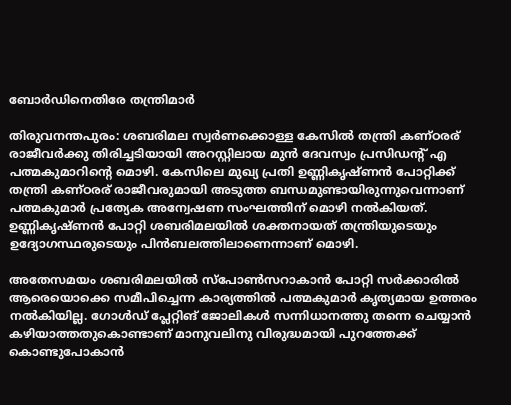ബോര്‍ഡിനെതിരേ തന്ത്രിമാര്‍

തിരുവനന്തപുരം: ശബരിമല സ്വര്‍ണക്കൊള്ള കേസില്‍ തന്ത്രി കണ്ഠരര് രാജീവര്‍ക്കു തിരിച്ചടിയായി അറസ്റ്റിലായ മുന്‍ ദേവസ്വം പ്രസിഡന്റ് എ പത്മകുമാറിന്റെ മൊഴി. കേസിലെ മുഖ്യ പ്രതി ഉണ്ണികൃഷ്ണന്‍ പോറ്റിക്ക് തന്ത്രി കണ്ഠരര് രാജീവരുമായി അടുത്ത ബന്ധമുണ്ടായിരുന്നുവെന്നാണ് പത്മകുമാര്‍ പ്രത്യേക അന്വേഷണ സംഘത്തിന് മൊഴി നല്‍കിയത്. ഉണ്ണികൃഷ്ണന്‍ പോറ്റി ശബരിമലയില്‍ ശക്തനായത് തന്ത്രിയുടെയും ഉദ്യോഗസ്ഥരുടെയും പിന്‍ബലത്തിലാണെന്നാണ് മൊഴി.

അതേസമയം ശബരിമലയില്‍ സ്‌പോണ്‍സറാകാന്‍ പോറ്റി സര്‍ക്കാരില്‍ ആരെയൊക്കെ സമീപിച്ചെന്ന കാര്യത്തില്‍ പത്മകുമാര്‍ കൃത്യമായ ഉത്തരം നല്‍കിയില്ല. ഗോള്‍ഡ് പ്ലേറ്റിങ് ജോലികള്‍ സന്നിധാനത്തു തന്നെ ചെയ്യാന്‍ കഴിയാത്തതുകൊണ്ടാണ് മാനുവലിനു വിരുദ്ധമായി പുറത്തേക്ക് കൊണ്ടുപോകാന്‍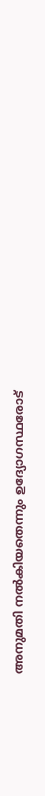അനുമതി നല്‍കിയതെന്നും ഉദ്യോഗസ്ഥരോട്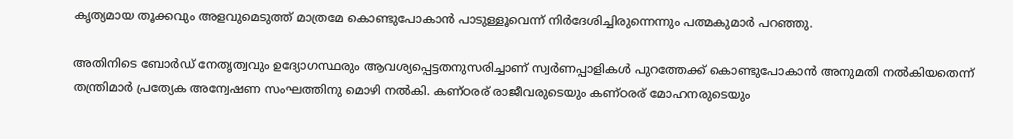കൃത്യമായ തൂക്കവും അളവുമെടുത്ത് മാത്രമേ കൊണ്ടുപോകാന്‍ പാടുള്ളൂവെന്ന് നിര്‍ദേശിച്ചിരുന്നെന്നും പത്മകുമാര്‍ പറഞ്ഞു.

അതിനിടെ ബോര്‍ഡ് നേതൃത്വവും ഉദ്യോഗസ്ഥരും ആവശ്യപ്പെട്ടതനുസരിച്ചാണ് സ്വര്‍ണപ്പാളികള്‍ പുറത്തേക്ക് കൊണ്ടുപോകാന്‍ അനുമതി നല്‍കിയതെന്ന് തന്ത്രിമാര്‍ പ്രത്യേക അന്വേഷണ സംഘത്തിനു മൊഴി നല്‍കി. കണ്ഠരര് രാജീവരുടെയും കണ്ഠരര് മോഹനരുടെയും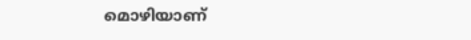മൊഴിയാണ്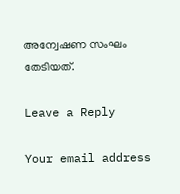അന്വേഷണ സംഘം തേടിയത്.

Leave a Reply

Your email address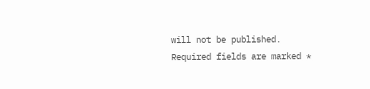will not be published. Required fields are marked *